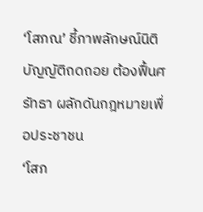‘โสภณ’ ชี้ภาพลักษณ์นิติบัญญัติถดถอย ต้องฟื้นศรัทธา ผลักดันกฎหมายเพื่อประชาชน
‘โสภ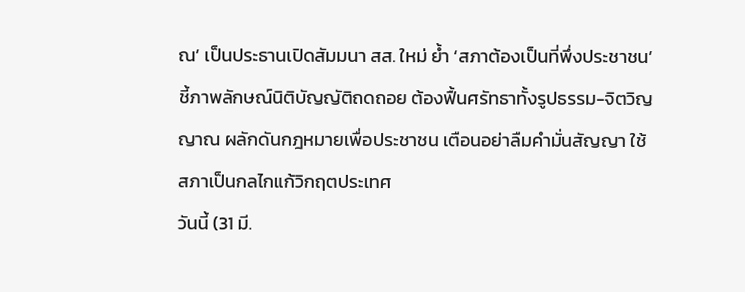ณ’ เป็นประธานเปิดสัมมนา สส. ใหม่ ย้ำ ‘สภาต้องเป็นที่พึ่งประชาชน’ ชี้ภาพลักษณ์นิติบัญญัติถดถอย ต้องฟื้นศรัทธาทั้งรูปธรรม-จิตวิญญาณ ผลักดันกฎหมายเพื่อประชาชน เตือนอย่าลืมคำมั่นสัญญา ใช้สภาเป็นกลไกแก้วิกฤตประเทศ
วันนี้ (31 มี.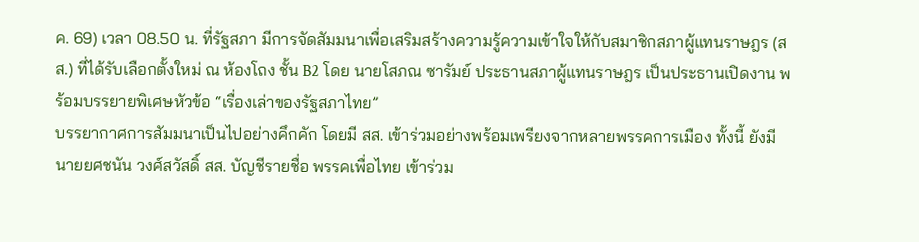ค. 69) เวลา 08.50 น. ที่รัฐสภา มีการจัดสัมมนาเพื่อเสริมสร้างความรู้ความเข้าใจให้กับสมาชิกสภาผู้แทนราษฎร (สส.) ที่ได้รับเลือกตั้งใหม่ ณ ห้องโถง ชั้น B2 โดย นายโสภณ ซารัมย์ ประธานสภาผู้แทนราษฎร เป็นประธานเปิดงาน พร้อมบรรยายพิเศษหัวข้อ “เรื่องเล่าของรัฐสภาไทย”
บรรยากาศการสัมมนาเป็นไปอย่างคึกคัก โดยมี สส. เข้าร่วมอย่างพร้อมเพรียงจากหลายพรรคการเมือง ทั้งนี้ ยังมี นายยศชนัน วงศ์สวัสดิ์ สส. บัญชีรายชื่อ พรรคเพื่อไทย เข้าร่วม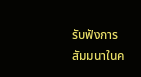รับฟังการสัมมนาในค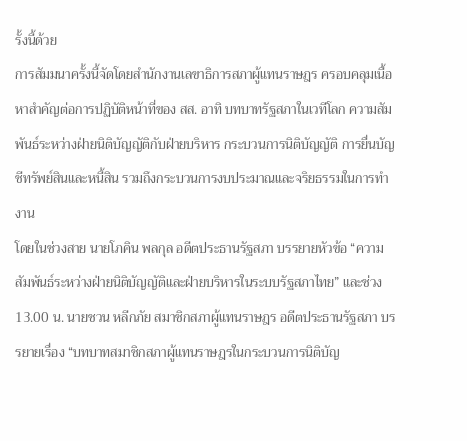รั้งนี้ด้วย
การสัมมนาครั้งนี้จัดโดยสำนักงานเลขาธิการสภาผู้แทนราษฎร ครอบคลุมเนื้อหาสำคัญต่อการปฏิบัติหน้าที่ของ สส. อาทิ บทบาทรัฐสภาในเวทีโลก ความสัมพันธ์ระหว่างฝ่ายนิติบัญญัติกับฝ่ายบริหาร กระบวนการนิติบัญญัติ การยื่นบัญชีทรัพย์สินและหนี้สิน รวมถึงกระบวนการงบประมาณและจริยธรรมในการทำงาน
โดยในช่วงสาย นายโภคิน พลกุล อดีตประธานรัฐสภา บรรยายหัวข้อ “ความสัมพันธ์ระหว่างฝ่ายนิติบัญญัติและฝ่ายบริหารในระบบรัฐสภาไทย” และช่วง 13.00 น. นายชวน หลีกภัย สมาชิกสภาผู้แทนราษฎร อดีตประธานรัฐสภา บรรยายเรื่อง “บทบาทสมาชิกสภาผู้แทนราษฎรในกระบวนการนิติบัญ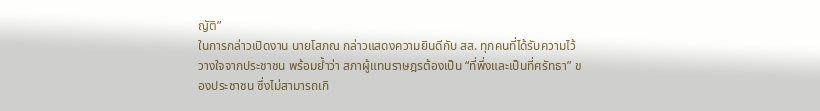ญัติ”
ในการกล่าวเปิดงาน นายโสภณ กล่าวแสดงความยินดีกับ สส. ทุกคนที่ได้รับความไว้วางใจจากประชาชน พร้อมย้ำว่า สภาผู้แทนราษฎรต้องเป็น “ที่พึ่งและเป็นที่ศรัทธา” ของประชาชน ซึ่งไม่สามารถเกิ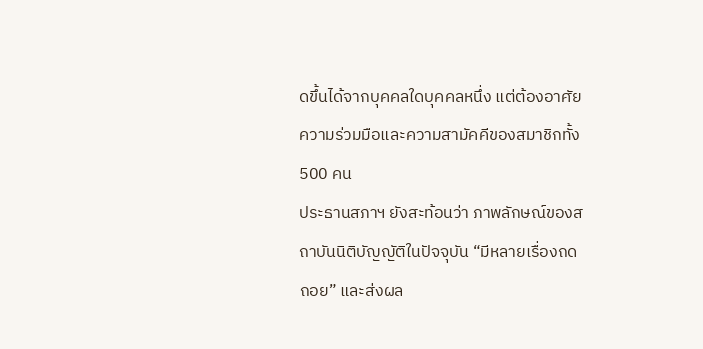ดขึ้นได้จากบุคคลใดบุคคลหนึ่ง แต่ต้องอาศัยความร่วมมือและความสามัคคีของสมาชิกทั้ง 500 คน
ประธานสภาฯ ยังสะท้อนว่า ภาพลักษณ์ของสถาบันนิติบัญญัติในปัจจุบัน “มีหลายเรื่องถดถอย” และส่งผล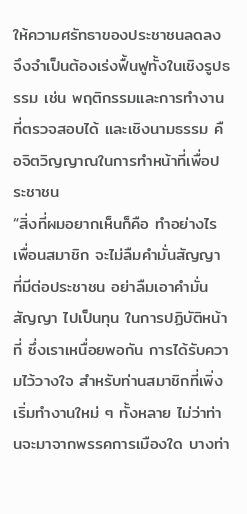ให้ความศรัทธาของประชาชนลดลง จึงจำเป็นต้องเร่งฟื้นฟูทั้งในเชิงรูปธรรม เช่น พฤติกรรมและการทำงานที่ตรวจสอบได้ และเชิงนามธรรม คือจิตวิญญาณในการทำหน้าที่เพื่อประชาชน
“สิ่งที่ผมอยากเห็นก็คือ ทำอย่างไรเพื่อนสมาชิก จะไม่ลืมคำมั่นสัญญา ที่มีต่อประชาชน อย่าลืมเอาคำมั่นสัญญา ไปเป็นทุน ในการปฏิบัติหน้าที่ ซึ่งเราเหนื่อยพอกัน การได้รับความไว้วางใจ สำหรับท่านสมาชิกที่เพิ่งเริ่มทำงานใหม่ ๆ ทั้งหลาย ไม่ว่าท่านจะมาจากพรรคการเมืองใด บางท่า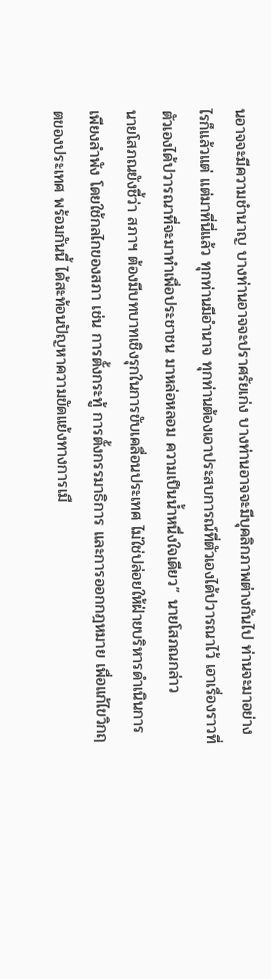นอาจจะมีความชำนาญ บางท่านอาจจะปราศรัยเก่ง บางท่านอาจจะมีบุคลิกภาพต่างกันไป ท่านจะมาอย่างไรก็แล้วแต่ แต่มาที่นี่แล้ว ทุกท่านมีอำนาจ ทุกท่านต้องเอาประสบการณ์ที่ตัวเองได้ปวารณาไว้ เอาเรื่องราวที่ตัวเองได้ปวารณาที่จะมาทำเพื่อประชาชน มาหล่อหลอม ความเป็นน้ำหนึ่งใจเดียว” นายโสภณกล่าว
นายโสภณยังชี้ว่า สภาฯ ต้องมีบทบาทเชิงรุกในการขับเคลื่อนประเทศ ไม่ใช่ปล่อยให้ฝ่ายบริหารดำเนินการเพียงลำพัง โดยใช้กลไกของสภา เช่น การตั้งกระทู้ การตั้งกรรมาธิการ และการออกกฎหมาย เพื่อแก้ไขวิกฤตของประเทศ พร้อมกันนี้ ได้สะท้อนปัญหาความขัดแย้งทางการเมื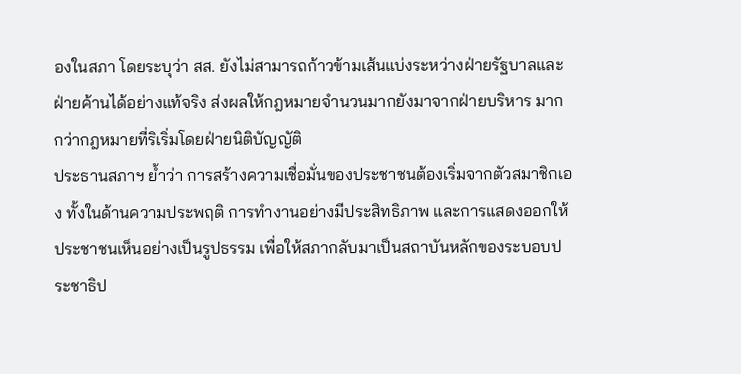องในสภา โดยระบุว่า สส. ยังไม่สามารถก้าวข้ามเส้นแบ่งระหว่างฝ่ายรัฐบาลและฝ่ายค้านได้อย่างแท้จริง ส่งผลให้กฎหมายจำนวนมากยังมาจากฝ่ายบริหาร มากกว่ากฎหมายที่ริเริ่มโดยฝ่ายนิติบัญญัติ
ประธานสภาฯ ย้ำว่า การสร้างความเชื่อมั่นของประชาชนต้องเริ่มจากตัวสมาชิกเอง ทั้งในด้านความประพฤติ การทำงานอย่างมีประสิทธิภาพ และการแสดงออกให้ประชาชนเห็นอย่างเป็นรูปธรรม เพื่อให้สภากลับมาเป็นสถาบันหลักของระบอบประชาธิป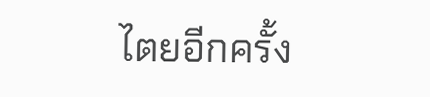ไตยอีกครั้ง